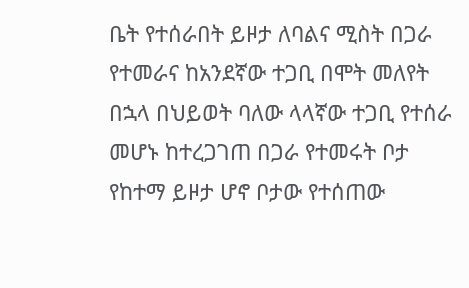ቤት የተሰራበት ይዞታ ለባልና ሚስት በጋራ የተመራና ከአንደኛው ተጋቢ በሞት መለየት በኋላ በህይወት ባለው ላላኛው ተጋቢ የተሰራ መሆኑ ከተረጋገጠ በጋራ የተመሩት ቦታ የከተማ ይዞታ ሆኖ ቦታው የተሰጠው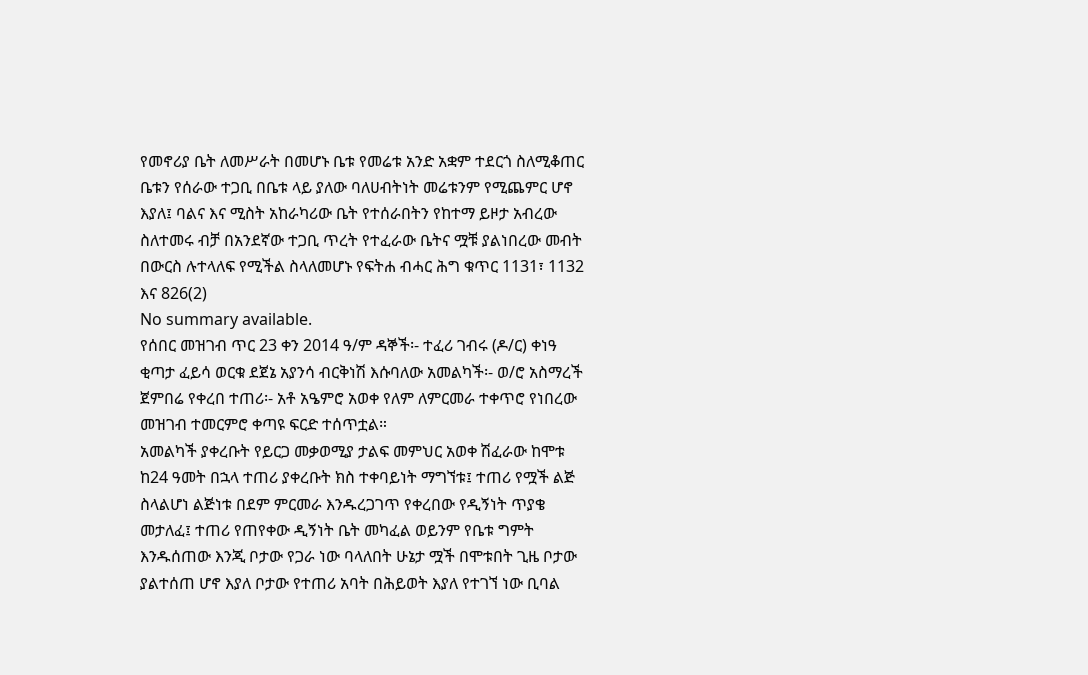የመኖሪያ ቤት ለመሥራት በመሆኑ ቤቱ የመሬቱ አንድ አቋም ተደርጎ ስለሚቆጠር ቤቱን የሰራው ተጋቢ በቤቱ ላይ ያለው ባለሀብትነት መሬቱንም የሚጨምር ሆኖ እያለ፤ ባልና እና ሚስት አከራካሪው ቤት የተሰራበትን የከተማ ይዞታ አብረው ስለተመሩ ብቻ በአንደኛው ተጋቢ ጥረት የተፈራው ቤትና ሟቹ ያልነበረው መብት በውርስ ሉተላለፍ የሚችል ስላለመሆኑ የፍትሐ ብሓር ሕግ ቁጥር 1131፣ 1132 እና 826(2)
No summary available.
የሰበር መዝገብ ጥር 23 ቀን 2014 ዓ/ም ዳኞች፡- ተፈሪ ገብሩ (ዶ/ር) ቀነዓ ቂጣታ ፈይሳ ወርቁ ደጀኔ አያንሳ ብርቅነሽ እሱባለው አመልካች፡- ወ/ሮ አስማረች ጀምበሬ የቀረበ ተጠሪ፡- አቶ አዔምሮ አወቀ የለም ለምርመራ ተቀጥሮ የነበረው መዝገብ ተመርምሮ ቀጣዩ ፍርድ ተሰጥቷል።
አመልካች ያቀረቡት የይርጋ መቃወሚያ ታልፍ መምህር አወቀ ሽፈራው ከሞቱ ከ24 ዓመት በኋላ ተጠሪ ያቀረቡት ክስ ተቀባይነት ማግኘቱ፤ ተጠሪ የሟች ልጅ ስላልሆነ ልጅነቱ በደም ምርመራ እንዱረጋገጥ የቀረበው የዲኝነት ጥያቄ መታለፈ፤ ተጠሪ የጠየቀው ዲኝነት ቤት መካፈል ወይንም የቤቱ ግምት እንዱሰጠው እንጂ ቦታው የጋራ ነው ባላለበት ሁኔታ ሟች በሞቱበት ጊዜ ቦታው ያልተሰጠ ሆኖ እያለ ቦታው የተጠሪ አባት በሕይወት እያለ የተገኘ ነው ቢባል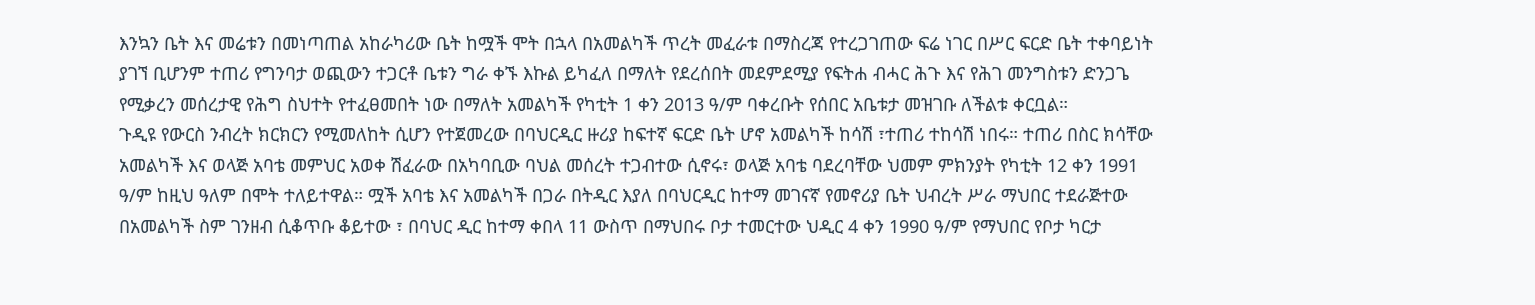እንኳን ቤት እና መሬቱን በመነጣጠል አከራካሪው ቤት ከሟች ሞት በኋላ በአመልካች ጥረት መፈራቱ በማስረጃ የተረጋገጠው ፍሬ ነገር በሥር ፍርድ ቤት ተቀባይነት ያገኘ ቢሆንም ተጠሪ የግንባታ ወጪውን ተጋርቶ ቤቱን ግራ ቀኙ እኩል ይካፈለ በማለት የደረሰበት መደምደሚያ የፍትሐ ብሓር ሕጉ እና የሕገ መንግስቱን ድንጋጌ የሚቃረን መሰረታዊ የሕግ ስህተት የተፈፀመበት ነው በማለት አመልካች የካቲት 1 ቀን 2013 ዓ/ም ባቀረቡት የሰበር አቤቱታ መዝገቡ ለችልቱ ቀርቧል።
ጉዲዩ የውርስ ንብረት ክርክርን የሚመለከት ሲሆን የተጀመረው በባህርዲር ዙሪያ ከፍተኛ ፍርድ ቤት ሆኖ አመልካች ከሳሽ ፣ተጠሪ ተከሳሽ ነበሩ። ተጠሪ በስር ክሳቸው አመልካች እና ወላጅ አባቴ መምህር አወቀ ሽፈራው በአካባቢው ባህል መሰረት ተጋብተው ሲኖሩ፣ ወላጅ አባቴ ባደረባቸው ህመም ምክንያት የካቲት 12 ቀን 1991 ዓ/ም ከዚህ ዓለም በሞት ተለይተዋል። ሟች አባቴ እና አመልካች በጋራ በትዲር እያለ በባህርዲር ከተማ መገናኛ የመኖሪያ ቤት ህብረት ሥራ ማህበር ተደራጅተው በአመልካች ስም ገንዘብ ሲቆጥቡ ቆይተው ፣ በባህር ዲር ከተማ ቀበላ 11 ውስጥ በማህበሩ ቦታ ተመርተው ህዲር 4 ቀን 1990 ዓ/ም የማህበር የቦታ ካርታ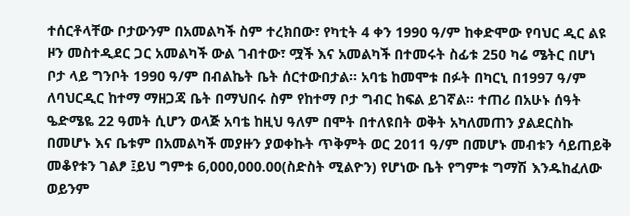ተሰርቶላቸው ቦታውንም በአመልካች ስም ተረክበው፣ የካቲት 4 ቀን 1990 ዓ/ም ከቀድሞው የባህር ዲር ልዩ ዞን መስተዲደር ጋር አመልካች ውል ገብተው፣ ሟች እና አመልካች በተመሩት ስፊቱ 250 ካሬ ሜትር በሆነ ቦታ ላይ ግንቦት 1990 ዓ/ም በብልኬት ቤት ሰርተውበታል። አባቴ ከመሞቱ በፉት በካርኒ በ1997 ዓ/ም ለባህርዲር ከተማ ማዘጋጃ ቤት በማህበሩ ስም የከተማ ቦታ ግብር ከፍል ይገኛል። ተጠሪ በአሁኑ ሰዓት ዔድሜዬ 22 ዓመት ሲሆን ወላጅ አባቴ ከዚህ ዓለም በሞት በተለዩበት ወቅት አካለመጠን ያልደርስኩ በመሆኑ እና ቤቱም በአመልካች መያዙን ያወቀኩት ጥቅምት ወር 2011 ዓ/ም በመሆኑ መብቱን ሳይጠይቅ መቆየቱን ገልፆ ፤ይህ ግምቱ 6,000,000.00(ስድስት ሚልዮን) የሆነው ቤት የግምቱ ግማሽ እንዱከፈለው ወይንም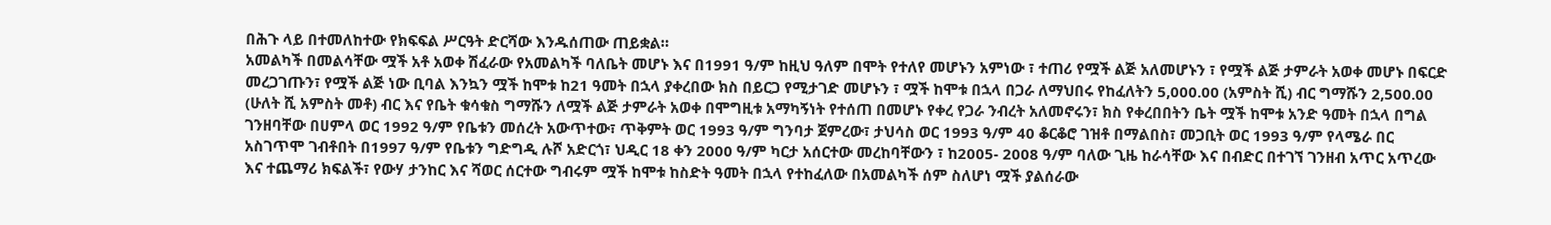በሕጉ ላይ በተመለከተው የክፍፍል ሥርዓት ድርሻው እንዱሰጠው ጠይቋል።
አመልካች በመልሳቸው ሟች አቶ አወቀ ሽፈራው የአመልካች ባለቤት መሆኑ እና በ1991 ዓ/ም ከዚህ ዓለም በሞት የተለየ መሆኑን አምነው ፣ ተጠሪ የሟች ልጅ አለመሆኑን ፣ የሟች ልጅ ታምራት አወቀ መሆኑ በፍርድ መረጋገጡን፣ የሟች ልጅ ነው ቢባል እንኳን ሟች ከሞቱ ከ21 ዓመት በኋላ ያቀረበው ክስ በይርጋ የሚታገድ መሆኑን ፣ ሟች ከሞቱ በኋላ በጋራ ለማህበሩ የከፈለትን 5,000.00 (አምስት ሺ) ብር ግማሹን 2,500.00 (ሁለት ሺ አምስት መቶ) ብር እና የቤት ቁሳቁስ ግማሹን ለሟች ልጅ ታምራት አወቀ በሞግዚቱ አማካኝነት የተሰጠ በመሆኑ የቀረ የጋራ ንብረት አለመኖሩን፣ ክስ የቀረበበትን ቤት ሟች ከሞቱ አንድ ዓመት በኋላ በግል ገንዘባቸው በሀምላ ወር 1992 ዓ/ም የቤቱን መሰረት አውጥተው፣ ጥቅምት ወር 1993 ዓ/ም ግንባታ ጀምረው፣ ታህሳስ ወር 1993 ዓ/ም 40 ቆርቆሮ ገዝቶ በማልበስ፣ መጋቢት ወር 1993 ዓ/ም የላሜራ በር አስገጥሞ ገብቶበት በ1997 ዓ/ም የቤቱን ግድግዲ ሉሾ አድርጎ፣ ህዲር 18 ቀን 2000 ዓ/ም ካርታ አሰርተው መረከባቸውን ፣ ከ2005- 2008 ዓ/ም ባለው ጊዜ ከራሳቸው እና በብድር በተገኘ ገንዘብ አጥር አጥረው እና ተጨማሪ ክፍልች፣ የውሃ ታንከር እና ሻወር ሰርተው ግብሩም ሟች ከሞቱ ከስድት ዓመት በኋላ የተከፈለው በአመልካች ሰም ስለሆነ ሟች ያልሰራው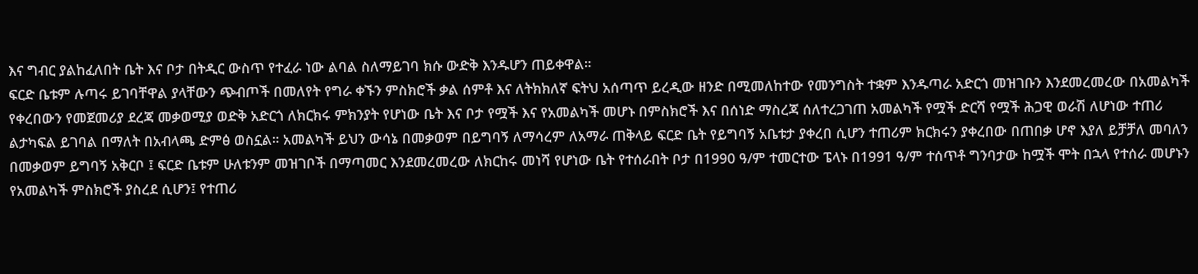እና ግብር ያልከፈለበት ቤት እና ቦታ በትዲር ውስጥ የተፈራ ነው ልባል ስለማይገባ ክሱ ውድቅ እንዱሆን ጠይቀዋል።
ፍርድ ቤቱም ሉጣሩ ይገባቸዋል ያላቸውን ጭብጦች በመለየት የግራ ቀኙን ምስክሮች ቃል ሰምቶ እና ለትክክለኛ ፍትህ አሰጣጥ ይረዲው ዘንድ በሚመለከተው የመንግስት ተቋም እንዱጣራ አድርጎ መዝገቡን እንደመረመረው በአመልካች የቀረበውን የመጀመሪያ ደረጃ መቃወሚያ ወድቅ አድርጎ ለክርክሩ ምክንያት የሆነው ቤት እና ቦታ የሟች እና የአመልካች መሆኑ በምስክሮች እና በሰነድ ማስረጃ ሰለተረጋገጠ አመልካች የሟች ድርሻ የሟች ሕጋዊ ወራሽ ለሆነው ተጠሪ ልታካፍል ይገባል በማለት በአብላጫ ድምፅ ወስኗል። አመልካች ይህን ውሳኔ በመቃወም በይግባኝ ለማሳረም ለአማራ ጠቅላይ ፍርድ ቤት የይግባኝ አቤቱታ ያቀረበ ሲሆን ተጠሪም ክርክሩን ያቀረበው በጠበቃ ሆኖ እያለ ይቻቻለ መባለን በመቃወም ይግባኝ አቅርቦ ፤ ፍርድ ቤቱም ሁለቱንም መዝገቦች በማጣመር እንደመረመረው ለክርከሩ መነሻ የሆነው ቤት የተሰራበት ቦታ በ1990 ዓ/ም ተመርተው ፔላኑ በ1991 ዓ/ም ተሰጥቶ ግንባታው ከሟች ሞት በኋላ የተሰራ መሆኑን የአመልካች ምስክሮች ያስረደ ሲሆን፤ የተጠሪ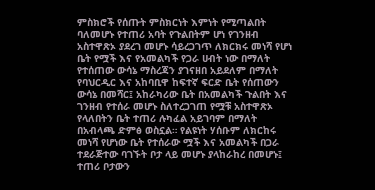ምስክሮች የሰጡት ምስክርነት እምነት የሚጣልበት ባለመሆኑ የተጠሪ አባት የጉልበትም ሆነ የገንዘብ አስተዋጽኦ ያደረገ መሆኑ ሳይረጋገጥ ለክርክሩ መነሻ የሆነ ቤት የሟች እና የአመልካች የጋራ ሀብት ነው በማለት የተሰጠው ውሳኔ ማስረጃን ያገናዘበ አይደለም በማለት የባህርዲር እና አከባቢዋ ከፍተኛ ፍርድ ቤት የሰጠውን ውሳኔ በመሻር፤ አከራካሪው ቤት በአመልካች ጉልበት እና ገንዘብ የተሰራ መሆኑ ስለተረጋገጠ የሟቹ አስተዋጽኦ የላለበትን ቤት ተጠሪ ሉካፈል አይገባም በማለት በአብላጫ ድምፅ ወስኗል። የልዩነት ሃሰቡም ለክርከሩ መነሻ የሆነው ቤት የተሰራው ሟች እና አመልካች በጋራ ተደራጅተው ባገኙት ቦታ ላይ መሆኑ ያላከራከረ በመሆኑ፤ ተጠሪ ቦታውን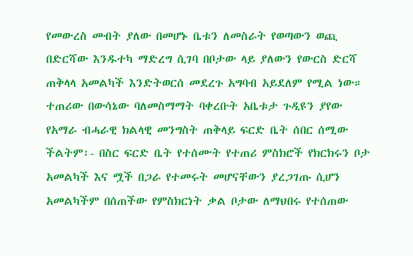የመውረስ መብት ያለው በመሆኑ ቤቱን ለመስራት የወጣውን ወጪ በድርሻው እንዱተካ ማድረግ ሲገባ በቦታው ላይ ያለውን የውርስ ድርሻ ጠቅላላ አመልካች እንድትወርሰ መደረጉ አግባብ አይደለም የሚል ነው። ተጠሪው በውሳኔው ባለመስማማት ባቀረቡት አቤቱታ ጉዲዩን ያየው የአማራ ብሓራዊ ክልላዊ መንግስት ጠቅላይ ፍርድ ቤት ሰበር ሰሚው ችልትም፡- በስር ፍርድ ቤት የተሰሙት የተጠሪ ምስክሮች የክርክሩን ቦታ አመልካች እና ሟች በጋራ የተመሩት መሆናቸውን ያረጋገጡ ሲሆን አመልካችም በሰጠችው የምስክርነት ቃል ቦታው ለማህበሩ የተሰጠው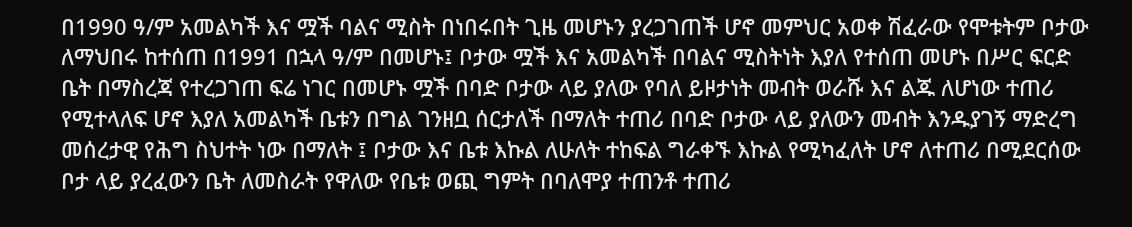በ1990 ዓ/ም አመልካች እና ሟች ባልና ሚስት በነበሩበት ጊዜ መሆኑን ያረጋገጠች ሆኖ መምህር አወቀ ሽፈራው የሞቱትም ቦታው ለማህበሩ ከተሰጠ በ1991 በኋላ ዓ/ም በመሆኑ፤ ቦታው ሟች እና አመልካች በባልና ሚስትነት እያለ የተሰጠ መሆኑ በሥር ፍርድ ቤት በማስረጃ የተረጋገጠ ፍሬ ነገር በመሆኑ ሟች በባድ ቦታው ላይ ያለው የባለ ይዞታነት መብት ወራሹ እና ልጁ ለሆነው ተጠሪ የሚተላለፍ ሆኖ እያለ አመልካች ቤቱን በግል ገንዘቧ ሰርታለች በማለት ተጠሪ በባድ ቦታው ላይ ያለውን መብት እንዱያገኝ ማድረግ መሰረታዊ የሕግ ስህተት ነው በማለት ፤ ቦታው እና ቤቱ እኩል ለሁለት ተከፍል ግራቀኙ እኩል የሚካፈለት ሆኖ ለተጠሪ በሚደርሰው ቦታ ላይ ያረፈውን ቤት ለመስራት የዋለው የቤቱ ወጪ ግምት በባለሞያ ተጠንቶ ተጠሪ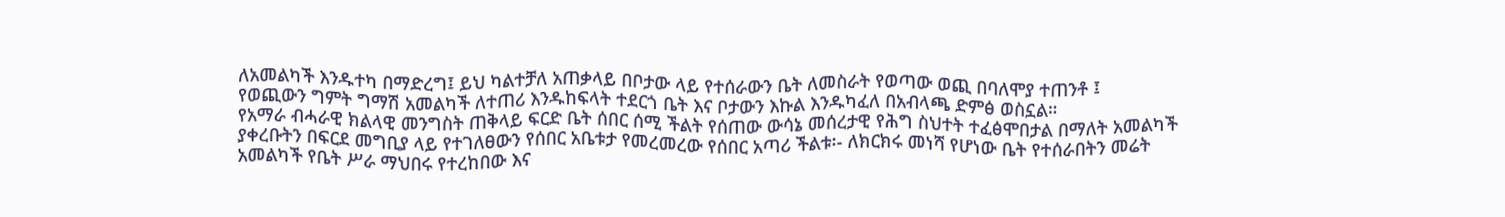ለአመልካች እንዱተካ በማድረግ፤ ይህ ካልተቻለ አጠቃላይ በቦታው ላይ የተሰራውን ቤት ለመስራት የወጣው ወጪ በባለሞያ ተጠንቶ ፤
የወጪውን ግምት ግማሽ አመልካች ለተጠሪ እንዱከፍላት ተደርጎ ቤት እና ቦታውን እኩል እንዱካፈለ በአብላጫ ድምፅ ወስኗል።
የአማራ ብሓራዊ ክልላዊ መንግስት ጠቅላይ ፍርድ ቤት ሰበር ሰሚ ችልት የሰጠው ውሳኔ መሰረታዊ የሕግ ስህተት ተፈፅሞበታል በማለት አመልካች ያቀረቡትን በፍርደ መግቢያ ላይ የተገለፀውን የሰበር አቤቱታ የመረመረው የሰበር አጣሪ ችልቱ፡- ለክርክሩ መነሻ የሆነው ቤት የተሰራበትን መሬት አመልካች የቤት ሥራ ማህበሩ የተረከበው እና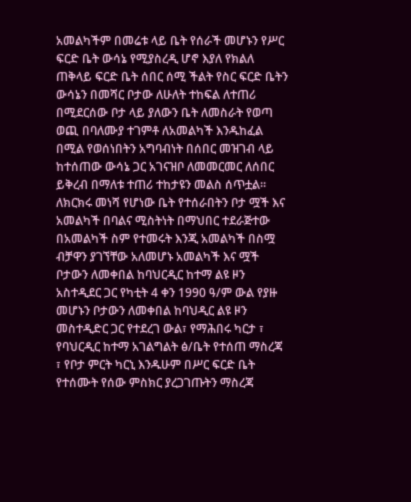አመልካችም በመሬቱ ላይ ቤት የሰራች መሆኑን የሥር ፍርድ ቤት ውሳኔ የሚያስረዲ ሆኖ እያለ የክልለ ጠቅላይ ፍርድ ቤት ሰበር ሰሚ ችልት የስር ፍርድ ቤትን ውሳኔን በመሻር ቦታው ለሁለት ተከፍል ለተጠሪ በሚደርሰው ቦታ ላይ ያለውን ቤት ለመስራት የወጣ ወጪ በባለሙያ ተገምቶ ለአመልካች እንዱከፈል በሚል የወሰነበትን አግባብነት በሰበር መዝገብ ላይ ከተሰጠው ውሳኔ ጋር አገናዝቦ ለመመርመር ለሰበር ይቅረብ በማለቱ ተጠሪ ተከታዩን መልስ ሰጥቷል። ለክርክሩ መነሻ የሆነው ቤት የተሰራበትን ቦታ ሟች እና አመልካች በባልና ሚስትነት በማህበር ተደራጅተው በአመልካች ስም የተመሩት እንጂ አመልካች በስሟ ብቻዋን ያገኘቸው አለመሆኑ አመልካች እና ሟች ቦታውን ለመቀበል ከባህርዲር ከተማ ልዩ ዞን አስተዲደር ጋር የካቲት 4 ቀን 1990 ዓ/ም ውል የያዙ መሆኑን ቦታውን ለመቀበል ከባህዲር ልዩ ዞን መስተዲድር ጋር የተደረገ ውል፣ የማሕበሩ ካርታ ፣ የባህርዲር ከተማ አገልግልት ፅ/ቤት የተሰጠ ማስረጃ ፣ የቦታ ምርት ካርኒ እንዱሁም በሥር ፍርድ ቤት የተሰሙት የሰው ምስክር ያረጋገጡትን ማስረጃ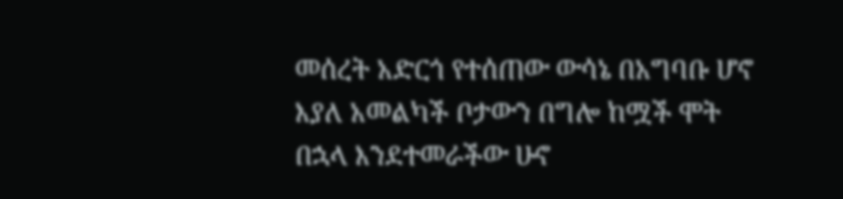መሰረት አድርጎ የተሰጠው ውሳኔ በአግባቡ ሆኖ እያለ አመልካች ቦታውን በግሎ ከሟች ሞት በኋላ እንደተመራችው ሁኖ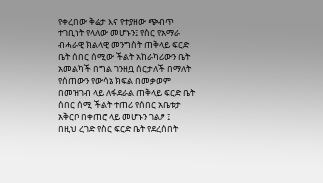የቀረበው ቅሬታ እና የተያዘው ጭብጥ ተገቢነት የላለው መሆኑን፤ የስር የአማራ ብሓራዊ ክልላዊ መንግስት ጠቅላይ ፍርድ ቤት ሰበር ሰሚው ችልት አከራካሪውን ቤት አመልካች በግል ገንዘቧ ሰርታለች በማለት የሰጠውን የውሳኔ ክፍል በመቃወም በመዝገብ ላይ ለፋደራል ጠቅላይ ፍርድ ቤት ሰበር ሰሚ ችልት ተጠሪ የሰበር አቤቱታ አቅርቦ በቀጠሮ ላይ መሆኑን ገልፆ ፤
በዚህ ረገድ የስር ፍርድ ቤት የደረሰበት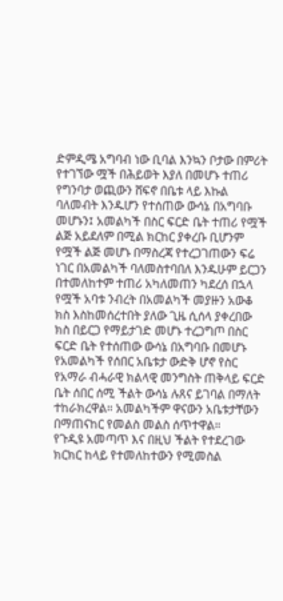ድምዲሜ አግባብ ነው ቢባል እንኳን ቦታው በምሪት የተገኘው ሟች በሕይወት እያለ በመሆኑ ተጠሪ የግንባታ ወጪውን ሸፍኖ በቤቱ ላይ እኩል ባለመብት እንዱሆን የተሰጠው ውሳኔ በአግባቡ መሆኑን፤ አመልካች በስር ፍርድ ቤት ተጠሪ የሟች ልጅ አይደለም በሚል ክርከር ያቀረቡ ቢሆንም የሟች ልጅ መሆኑ በማስረጃ የተረጋገጠውን ፍሬ ነገር በአመልካች ባለመስተባበለ እንዱሁም ይርጋን በተመለከተም ተጠሪ አካለመጠን ካደረሰ በኋላ የሟች አባቱ ንብረት በአመልካች መያዙን አውቆ ክስ እስከመሰረተበት ያለው ጊዜ ሲሰላ ያቀረበው ክስ በይርጋ የማይታገድ መሆኑ ተረጋግጦ በስር ፍርድ ቤት የተሰጠው ውሳኔ በአግባቡ በመሆኑ የአመልካች የሰበር አቤቱታ ውድቅ ሆኖ የስር የአማራ ብሓራዊ ክልላዊ መንግስት ጠቅላይ ፍርድ ቤት ሰበር ሰሚ ችልት ውሳኔ ሉጸና ይገባል በማለት ተከራክረዋል። አመልካችም ዋናውን አቤቱታቸውን በማጠናከር የመልስ መልስ ሰጥተዋል።
የጉዲዩ አመጣጥ እና በዚህ ችልት የተደረገው ክርክር ከላይ የተመለከተውን የሚመስል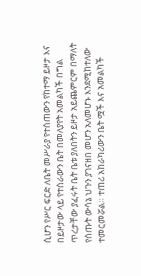ሲሆን የሥር ፍርድ ለቤት መሥራያ የተሰጠውን የከተማ ይዞታ እና በይዞታው ላይ የተሰራውን ቤት በመለያየት አመልካች በግል ጥረታቸው ያፈሩት ቤት ቤቱ ያለበትን ይዞታ አይጨምርም በማለት የሰጡት ውሳኔ ህጉን ያገናዘበ መሆን አለመሆኑ እንደሚከተለው ተመርመሯል። ተጠሪ አከራካሪውን ቤት ሟች እና አመልካች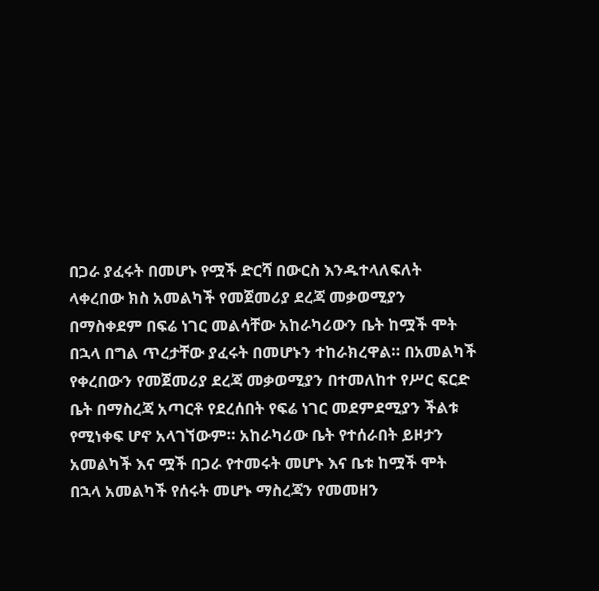በጋራ ያፈሩት በመሆኑ የሟች ድርሻ በውርስ እንዱተላለፍለት ላቀረበው ክስ አመልካች የመጀመሪያ ደረጃ መቃወሚያን በማስቀደም በፍሬ ነገር መልሳቸው አከራካሪውን ቤት ከሟች ሞት በኋላ በግል ጥረታቸው ያፈሩት በመሆኑን ተከራክረዋል። በአመልካች የቀረበውን የመጀመሪያ ደረጃ መቃወሚያን በተመለከተ የሥር ፍርድ ቤት በማስረጃ አጣርቶ የደረሰበት የፍሬ ነገር መደምደሚያን ችልቱ የሚነቀፍ ሆኖ አላገኘውም። አከራካሪው ቤት የተሰራበት ይዞታን አመልካች እና ሟች በጋራ የተመሩት መሆኑ እና ቤቱ ከሟች ሞት በኋላ አመልካች የሰሩት መሆኑ ማስረጃን የመመዘን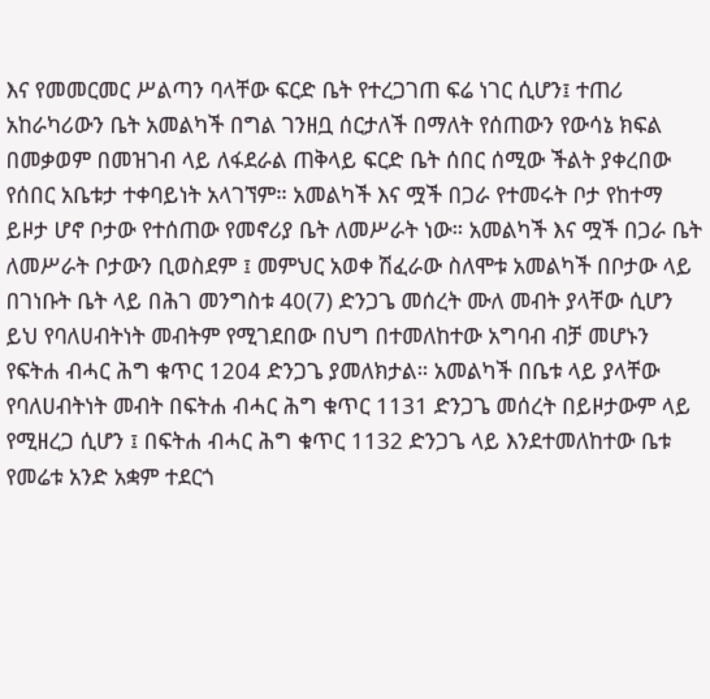እና የመመርመር ሥልጣን ባላቸው ፍርድ ቤት የተረጋገጠ ፍሬ ነገር ሲሆን፤ ተጠሪ አከራካሪውን ቤት አመልካች በግል ገንዘቧ ሰርታለች በማለት የሰጠውን የውሳኔ ክፍል በመቃወም በመዝገብ ላይ ለፋደራል ጠቅላይ ፍርድ ቤት ሰበር ሰሚው ችልት ያቀረበው የሰበር አቤቱታ ተቀባይነት አላገኘም። አመልካች እና ሟች በጋራ የተመሩት ቦታ የከተማ ይዞታ ሆኖ ቦታው የተሰጠው የመኖሪያ ቤት ለመሥራት ነው። አመልካች እና ሟች በጋራ ቤት ለመሥራት ቦታውን ቢወስደም ፤ መምህር አወቀ ሽፈራው ስለሞቱ አመልካች በቦታው ላይ በገነቡት ቤት ላይ በሕገ መንግስቱ 40(7) ድንጋጌ መሰረት ሙለ መብት ያላቸው ሲሆን ይህ የባለሀብትነት መብትም የሚገደበው በህግ በተመለከተው አግባብ ብቻ መሆኑን የፍትሐ ብሓር ሕግ ቁጥር 1204 ድንጋጌ ያመለክታል። አመልካች በቤቱ ላይ ያላቸው የባለሀብትነት መብት በፍትሐ ብሓር ሕግ ቁጥር 1131 ድንጋጌ መሰረት በይዞታውም ላይ የሚዘረጋ ሲሆን ፤ በፍትሐ ብሓር ሕግ ቁጥር 1132 ድንጋጌ ላይ እንደተመለከተው ቤቱ የመሬቱ አንድ አቋም ተደርጎ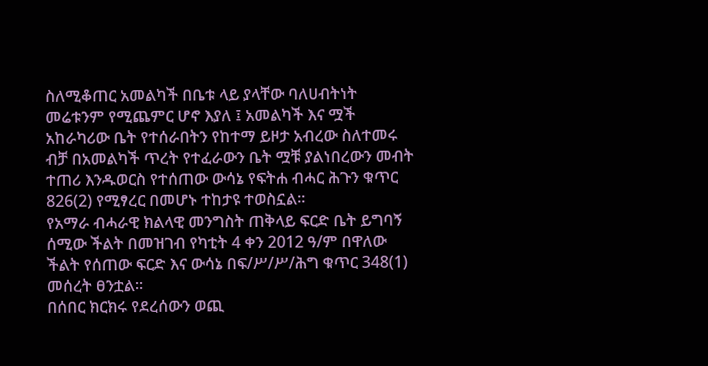ስለሚቆጠር አመልካች በቤቱ ላይ ያላቸው ባለሀብትነት መሬቱንም የሚጨምር ሆኖ እያለ ፤ አመልካች እና ሟች አከራካሪው ቤት የተሰራበትን የከተማ ይዞታ አብረው ስለተመሩ ብቻ በአመልካች ጥረት የተፈራውን ቤት ሟቹ ያልነበረውን መብት ተጠሪ እንዱወርስ የተሰጠው ውሳኔ የፍትሐ ብሓር ሕጉን ቁጥር 826(2) የሚፃረር በመሆኑ ተከታዩ ተወስኗል።
የአማራ ብሓራዊ ክልላዊ መንግስት ጠቅላይ ፍርድ ቤት ይግባኝ ሰሚው ችልት በመዝገብ የካቲት 4 ቀን 2012 ዓ/ም በዋለው ችልት የሰጠው ፍርድ እና ውሳኔ በፍ/ሥ/ሥ/ሕግ ቁጥር 348(1) መሰረት ፀንቷል።
በሰበር ክርክሩ የደረሰውን ወጪ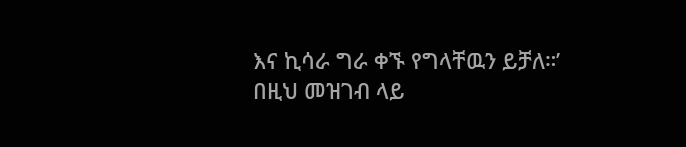እና ኪሳራ ግራ ቀኙ የግላቸዉን ይቻለ።’
በዚህ መዝገብ ላይ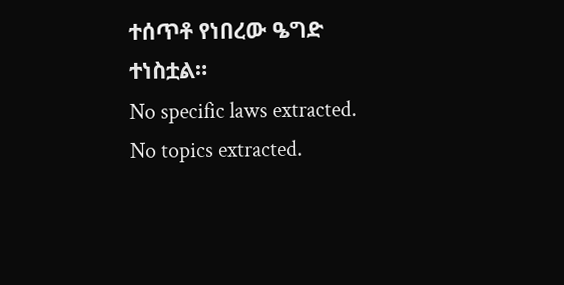ተሰጥቶ የነበረው ዔግድ ተነስቷል።
No specific laws extracted.
No topics extracted.